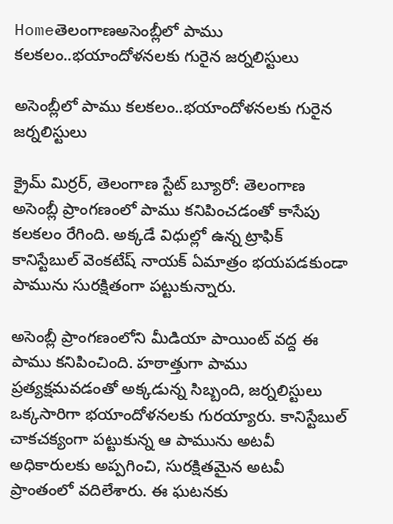Homeతెలంగాణఅసెంబ్లీలో పాము కలకలం..భయాందోళనలకు గురైన జర్నలిస్టులు

అసెంబ్లీలో పాము కలకలం..భయాందోళనలకు గురైన జర్నలిస్టులు

క్రైమ్ మిర్రర్, తెలంగాణ స్టేట్ బ్యూరో: తెలంగాణ అసెంబ్లీ ప్రాంగణంలో పాము కనిపించడంతో కాసేపు కలకలం రేగింది. అక్కడే విధుల్లో ఉన్న ట్రాఫిక్ కానిస్టేబుల్ వెంకటేష్ నాయక్ ఏమాత్రం భయపడకుండా పామును సురక్షితంగా పట్టుకున్నారు.

అసెంబ్లీ ప్రాంగణంలోని మీడియా పాయింట్ వద్ద ఈ పాము కనిపించింది. హఠాత్తుగా పాము ప్రత్యక్షమవడంతో అక్కడున్న సిబ్బంది, జర్నలిస్టులు ఒక్కసారిగా భయాందోళనలకు గురయ్యారు. కానిస్టేబుల్ చాకచక్యంగా పట్టుకున్న ఆ పామును అటవీ అధికారులకు అప్పగించి, సురక్షితమైన అటవీ ప్రాంతంలో వదిలేశారు. ఈ ఘటనకు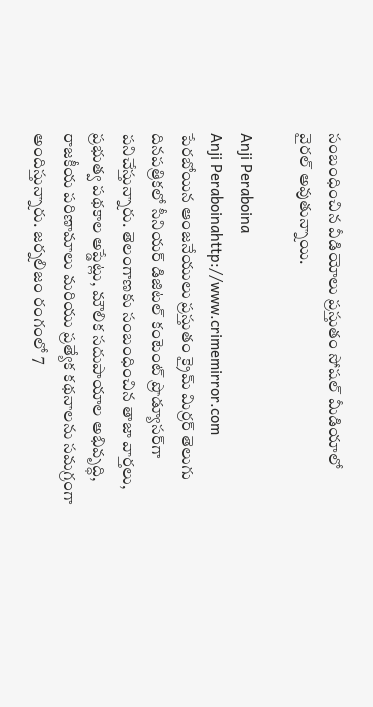సంబంధించిన వీడియోలు ప్రస్తుతం సోషల్ మీడియాలో వైరల్ అవుతున్నాయి.

Anji Peraboina
Anji Peraboinahttp://www.crimemirror.com
పేరబోయిన ఆంజనేయులు ప్రస్తుతం క్రైమ్ మిర్రర్ తెలుగు దినపత్రికలో సీనియర్ డిజిటల్ కంటెంట్ ప్రొడ్యూసర్‌గా పనిచేస్తున్నారు. తెలంగాణకు సంబంధించిన తాజా వార్తలు, ప్రభుత్వ పథకాల అప్డేట్లు, మౌలిక సదుపాయాల అభివృద్ధి, రాజకీయ పరిణామాలు మరియు ప్రత్యేక కథనాలను సమగ్రంగా అందిస్తున్నారు. జర్నలిజం రంగంలో 7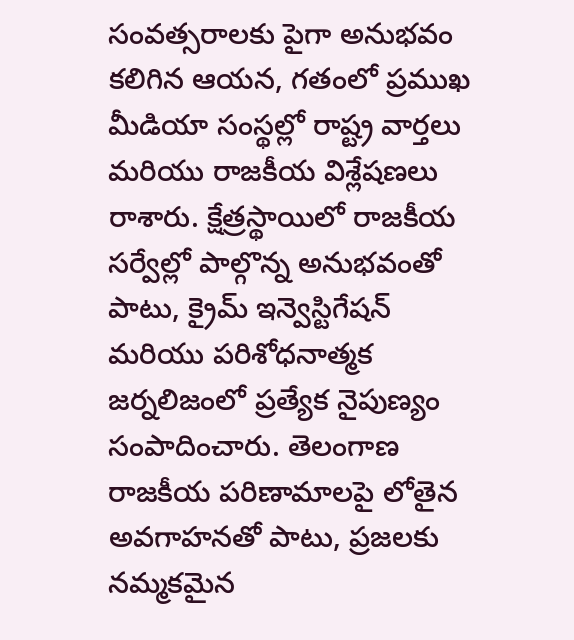సంవత్సరాలకు పైగా అనుభవం కలిగిన ఆయన, గతంలో ప్రముఖ మీడియా సంస్థల్లో రాష్ట్ర వార్తలు మరియు రాజకీయ విశ్లేషణలు రాశారు. క్షేత్రస్థాయిలో రాజకీయ సర్వేల్లో పాల్గొన్న అనుభవంతో పాటు, క్రైమ్ ఇన్వెస్టిగేషన్ మరియు పరిశోధనాత్మక జర్నలిజంలో ప్రత్యేక నైపుణ్యం సంపాదించారు. తెలంగాణ రాజకీయ పరిణామాలపై లోతైన అవగాహనతో పాటు, ప్రజలకు నమ్మకమైన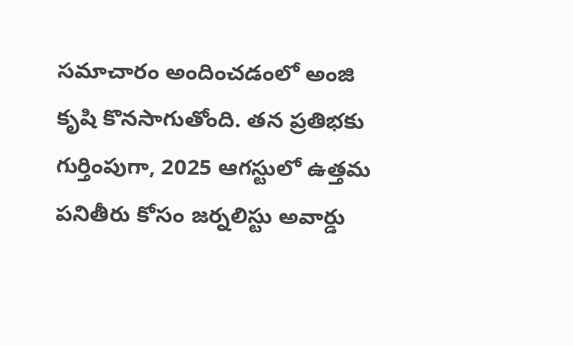సమాచారం అందించడంలో అంజి కృషి కొనసాగుతోంది. తన ప్రతిభకు గుర్తింపుగా, 2025 ఆగస్టులో ఉత్తమ పనితీరు కోసం జర్నలిస్టు అవార్డు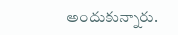అందుకున్నారు.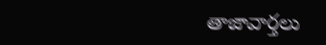తాజావార్తలు